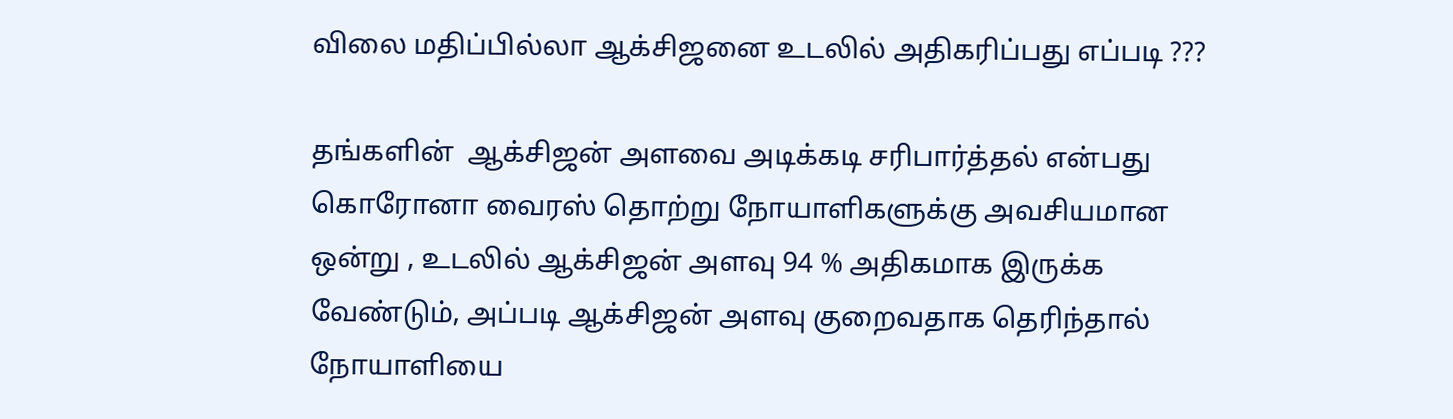விலை மதிப்பில்லா ஆக்சிஜனை உடலில் அதிகரிப்பது எப்படி ???

தங்களின்  ஆக்சிஜன் அளவை அடிக்கடி சரிபார்த்தல் என்பது கொரோனா வைரஸ் தொற்று நோயாளிகளுக்கு அவசியமான ஒன்று , உடலில் ஆக்சிஜன் அளவு 94 % அதிகமாக இருக்க வேண்டும், அப்படி ஆக்சிஜன் அளவு குறைவதாக தெரிந்தால் நோயாளியை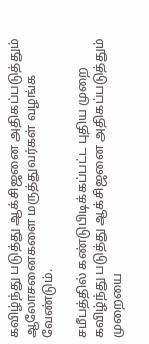கவிழ்ந்து படுத்து ஆக்சிஜனை அதிகப்படுத்தும் ஆலோசனைகளை மருத்துவர்கள் வழங்க வேண்டும்.

சமீபத்தில் கண்டுபிடிக்கப்பட்ட புதிய முறை கவிழ்ந்து படுத்து ஆக்சிஜனை அதிகப்படுத்தும் முறையை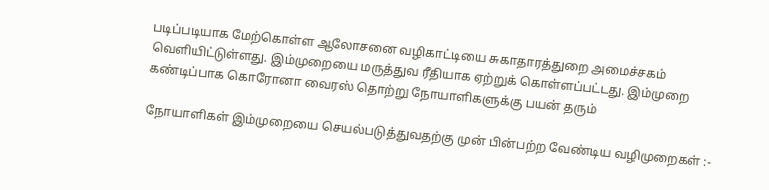படிப்படியாக மேற்கொள்ள ஆலோசனை வழிகாட்டியை சுகாதாரத்துறை அமைச்சகம் வெளியிட்டுள்ளது. இம்முறையை மருத்துவ ரீதியாக ஏற்றுக் கொள்ளப்பட்டது. இம்முறை கண்டிப்பாக கொரோனா வைரஸ் தொற்று நோயாளிகளுக்கு பயன் தரும்

நோயாளிகள் இம்முறையை செயல்படுத்துவதற்கு முன் பின்பற்ற வேண்டிய வழிமுறைகள் :-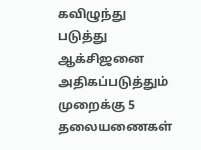கவிழுந்து படுத்து ஆக்சிஜனை அதிகப்படுத்தும் முறைக்கு 5 தலையணைகள்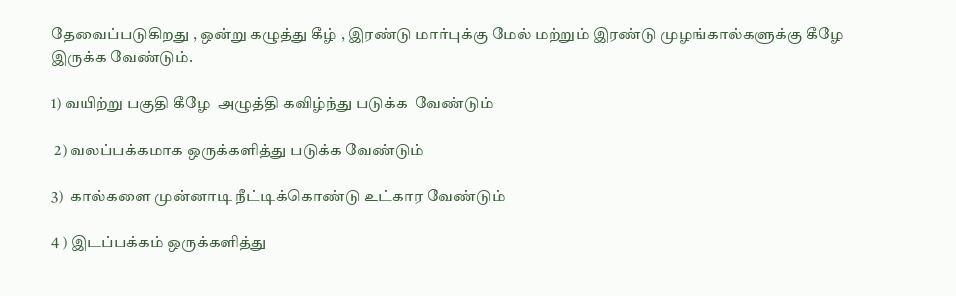தேவைப்படுகிறது , ஒன்று கழுத்து கீழ் , இரண்டு மார்புக்கு மேல் மற்றும் இரண்டு முழங்கால்களுக்கு கீழே இருக்க வேண்டும்.

1) வயிற்று பகுதி கீழே  அழுத்தி கவிழ்ந்து படுக்க  வேண்டும்

 2) வலப்பக்கமாக ஒருக்களித்து படுக்க வேண்டும்

3)  கால்களை முன்னாடி நீட்டிக்கொண்டு உட்கார வேண்டும்

4 ) இடப்பக்கம் ஒருக்களித்து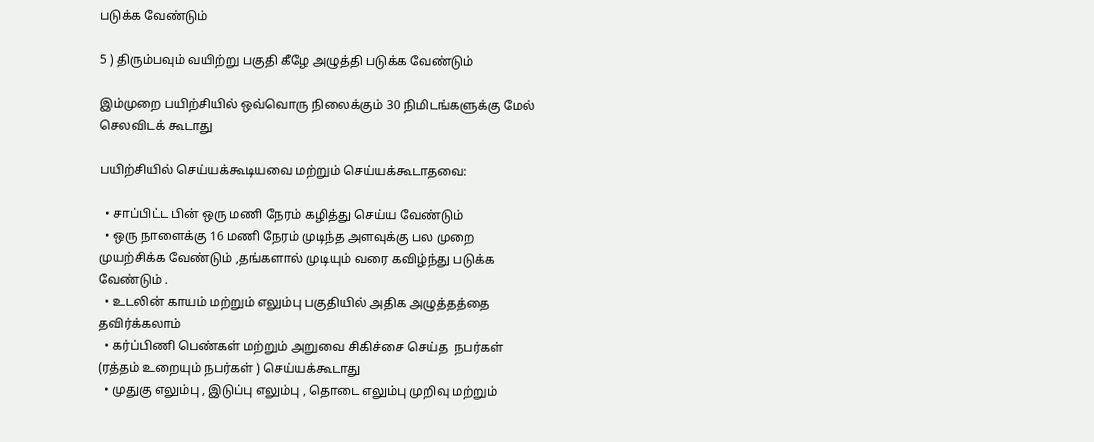படுக்க வேண்டும்

5 ) திரும்பவும் வயிற்று பகுதி கீழே அழுத்தி படுக்க வேண்டும்

இம்முறை பயிற்சியில் ஒவ்வொரு நிலைக்கும் 30 நிமிடங்களுக்கு மேல் செலவிடக் கூடாது

பயிற்சியில் செய்யக்கூடியவை மற்றும் செய்யக்கூடாதவை:

  • சாப்பிட்ட பின் ஒரு மணி நேரம் கழித்து செய்ய வேண்டும்
  • ஒரு நாளைக்கு 16 மணி நேரம் முடிந்த அளவுக்கு பல முறை முயற்சிக்க வேண்டும் ,தங்களால் முடியும் வரை கவிழ்ந்து படுக்க வேண்டும் .
  • உடலின் காயம் மற்றும் எலும்பு பகுதியில் அதிக அழுத்தத்தை தவிர்க்கலாம்
  • கர்ப்பிணி பெண்கள் மற்றும் அறுவை சிகிச்சை செய்த  நபர்கள் (ரத்தம் உறையும் நபர்கள் ) செய்யக்கூடாது
  • முதுகு எலும்பு , இடுப்பு எலும்பு , தொடை எலும்பு முறிவு மற்றும்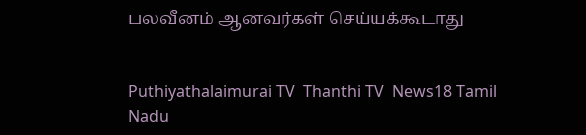பலவீனம் ஆனவர்கள் செய்யக்கூடாது


Puthiyathalaimurai TV  Thanthi TV  News18 Tamil Nadu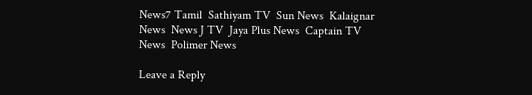News7 Tamil  Sathiyam TV  Sun News  Kalaignar News  News J TV  Jaya Plus News  Captain TV News  Polimer News

Leave a Reply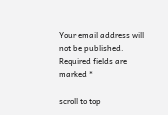Your email address will not be published. Required fields are marked *

scroll to top